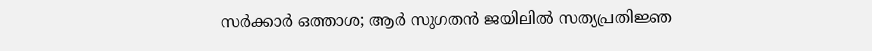സർക്കാർ ഒത്താശ; ആർ സുഗതൻ ജയിലിൽ സത്യപ്രതിജ്ഞ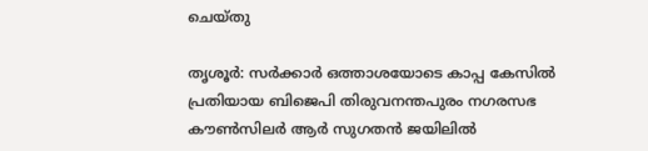ചെയ്തു

തൃശൂർ: സർക്കാർ ഒത്താശയോടെ കാപ്പ കേസിൽ പ്രതിയായ ബിജെപി തിരുവനന്തപുരം നഗരസഭ കൗൺസിലർ ആർ സുഗതൻ ജയിലിൽ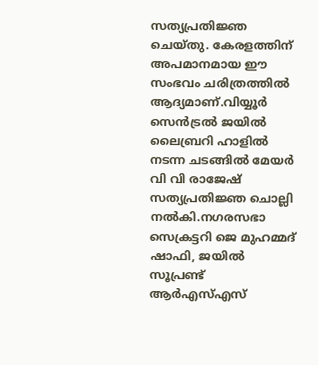സത്യപ്രതിജ്ഞ ചെയ്തു. കേരളത്തിന് അപമാനമായ ഈ സംഭവം ചരിത്രത്തിൽ ആദ്യമാണ്.വിയ്യൂർ സെൻട്രൽ ജയിൽ ലൈബ്രറി ഹാളിൽ നടന്ന ചടങ്ങിൽ മേയർ വി വി രാജേഷ് സത്യപ്രതിജ്ഞ ചൊല്ലി നൽകി.നഗരസഭാ സെക്രട്ടറി ജെ മുഹമ്മദ് ഷാഫി, ജയിൽ സൂപ്രണ്ട് ആർഎസ്എസ്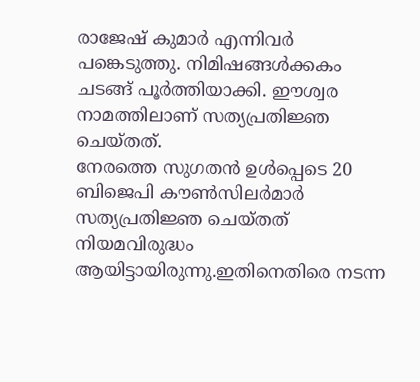രാജേഷ് കുമാർ എന്നിവർ പങ്കെടുത്തു. നിമിഷങ്ങൾക്കകം ചടങ്ങ് പൂർത്തിയാക്കി. ഈശ്വര നാമത്തിലാണ് സത്യപ്രതിജ്ഞ ചെയ്തത്.
നേരത്തെ സുഗതൻ ഉൾപ്പെടെ 20 ബിജെപി കൗൺസിലർമാർ സത്യപ്രതിജ്ഞ ചെയ്തത് നിയമവിരുദ്ധം ആയിട്ടായിരുന്നു.ഇതിനെതിരെ നടന്ന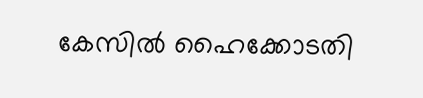കേസിൽ ഹൈക്കോടതി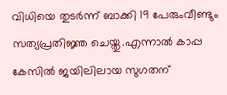വിധിയെ തുടർന്ന് ബാക്കി 19 പേരുംവീണ്ടും സത്യപ്രതിജ്ഞ ചെയ്തു.എന്നാൽ കാപ്പ കേസിൽ ജയിലിലായ സുഗതന്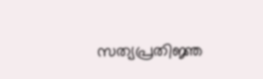സത്യപ്രതിജ്ഞ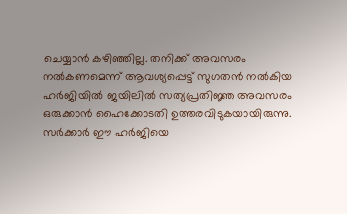ചെയ്യാൻ കഴിഞ്ഞില്ല. തനിക്ക് അവസരം നൽകണമെന്ന് ആവശ്യപ്പെട്ട് സുഗതൻ നൽകിയ ഹർജിയിൽ ജയിലിൽ സത്യപ്രതിജ്ഞ അവസരം ഒരുക്കാൻ ഹൈക്കോടതി ഉത്തരവിടുകയായിരുന്നു.
സർക്കാർ ഈ ഹർജിയെ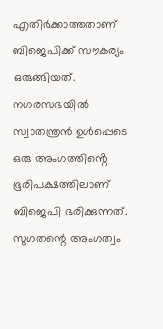എതിർക്കാത്തതാണ് ബിജെപിക്ക് സൗകര്യം ഒരുങ്ങിയത്. നഗരസഭയിൽ സ്വാതന്ത്രൻ ഉൾപ്പെടെ ഒരു അംഗത്തിൻ്റെ ഭൂരിപക്ഷത്തിലാണ് ബിജെപി ഭരിക്കുന്നത്. സുഗതന്റെ അംഗത്വം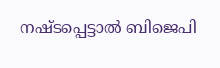നഷ്ടപ്പെട്ടാൽ ബിജെപി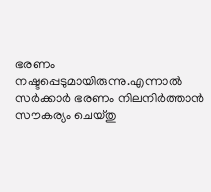ഭരണം നഷ്ടപ്പെടുമായിരുന്നു.എന്നാൽ സർക്കാർ ഭരണം നിലനിർത്താൻ സൗകര്യം ചെയ്തു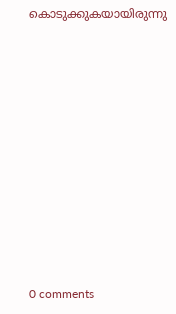കൊടുക്കുകയായിരുന്നു











0 comments